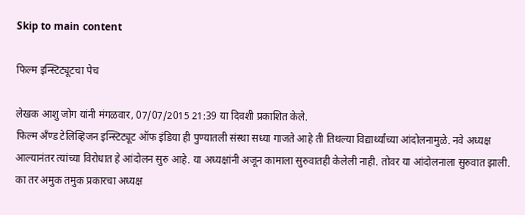Skip to main content

फिल्म इन्स्टिट्यूटचा पेच

लेखक आशु जोग यांनी मंगळवार, 07/07/2015 21:39 या दिवशी प्रकाशित केले.
फिल्म अँण्ड टेलिव्हिजन इन्स्टिट्यूट ऑफ इंडिया ही पुण्यातली संस्था सध्या गाजते आहे ती तिथल्या विद्यार्थ्यांच्या आंदोलनामुळे. नवे अध्यक्ष आल्यानंतर त्यांच्या विरोधात हे आंदोलन सुरु आहे. या अध्यक्षांनी अजून कामाला सुरुवातही केलेली नाही. तोवर या आंदोलनाला सुरुवात झाली. का तर अमुक तमुक प्रकारचा अध्यक्ष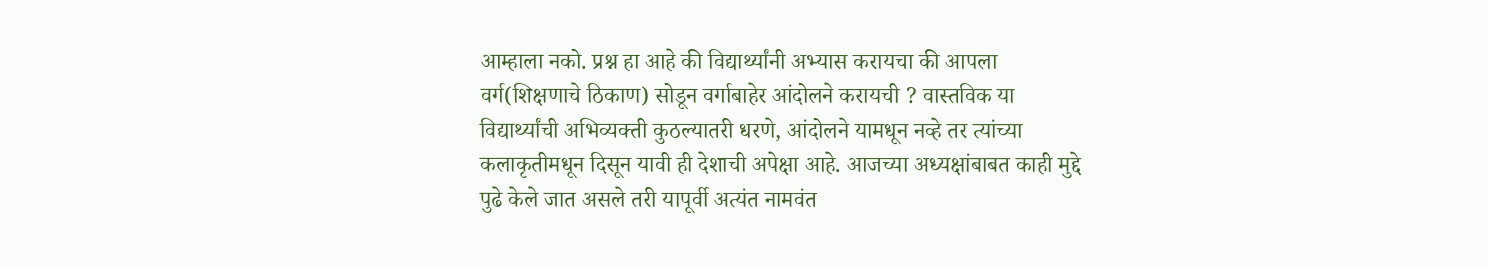आम्हाला नको. प्रश्न हा आहे की विद्यार्थ्यांनी अभ्यास करायचा की आपला वर्ग(शिक्षणाचे ठिकाण) सोडून वर्गाबाहेर आंदोलने करायची ? वास्तविक या विद्यार्थ्यांची अभिव्यक्ती कुठल्यातरी धरणे, आंदोलने यामधून नव्हे तर त्यांच्या कलाकृतीमधून दिसून यावी ही देशाची अपेक्षा आहे. आजच्या अध्यक्षांबाबत काही मुद्दे पुढे केले जात असले तरी यापूर्वी अत्यंत नामवंत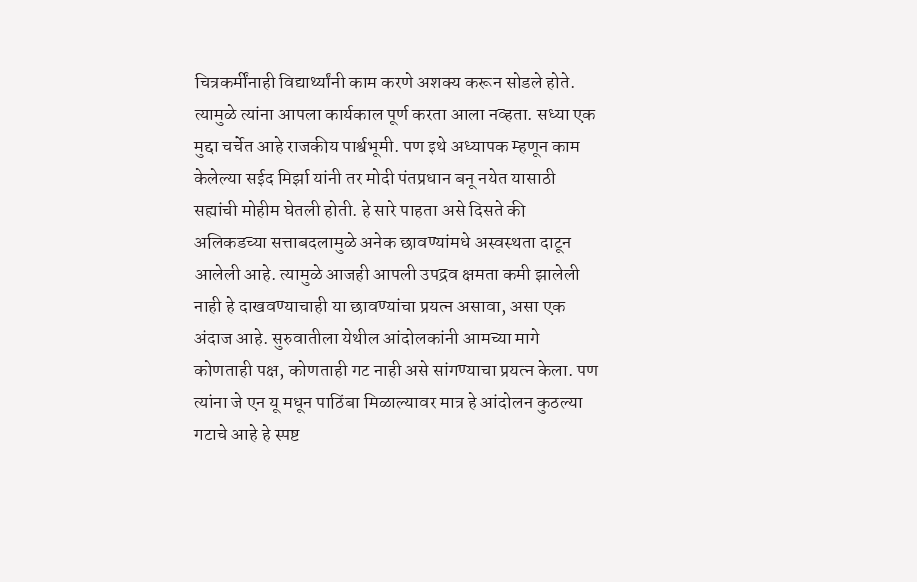चित्रकर्मींनाही विद्यार्थ्यांनी काम करणे अशक्य करून सोडले होते. त्यामुळे त्यांना आपला कार्यकाल पूर्ण करता आला नव्हता. सध्या एक मुद्दा चर्चेत आहे राजकीय पार्श्वभूमी. पण इथे अध्यापक म्हणून काम केलेल्या सईद मिर्झा यांनी तर मोदी पंतप्रधान बनू नयेत यासाठी सह्यांची मोहीम घेतली होती. हे सारे पाहता असे दिसते की अलिकडच्या सत्ताबदलामुळे अनेक छावण्यांमधे अस्वस्थता दाटून आलेली आहे. त्यामुळे आजही आपली उपद्रव क्षमता कमी झालेली नाही हे दाखवण्याचाही या छावण्यांचा प्रयत्न असावा, असा एक अंदाज आहे. सुरुवातीला येथील आंदोलकांनी आमच्या मागे कोणताही पक्ष, कोणताही गट नाही असे सांगण्याचा प्रयत्न केला. पण त्यांना जे एन यू मधून पाठिंबा मिळाल्यावर मात्र हे आंदोलन कुठल्या गटाचे आहे हे स्पष्ट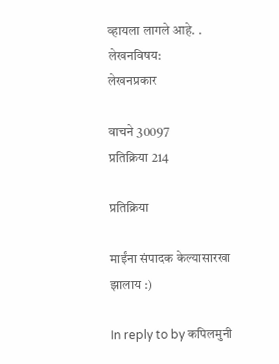व्हायला लागले आहे. .
लेखनविषय:
लेखनप्रकार

वाचने 30097
प्रतिक्रिया 214

प्रतिक्रिया

माईंना संपादक केल्यासारखा झालाय :)

In reply to by कपिलमुनी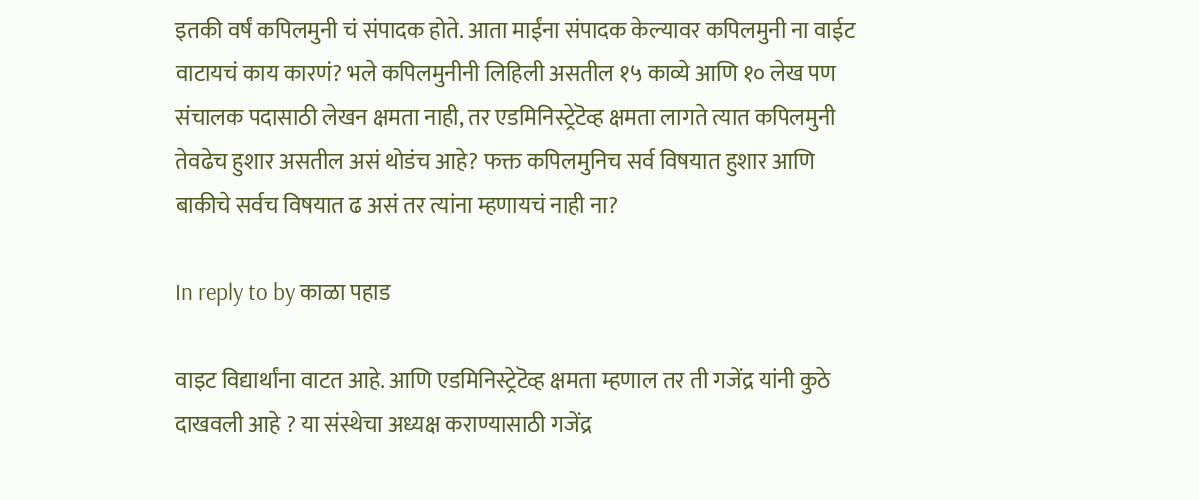इतकी वर्षं कपिलमुनी चं संपादक होते. आता माईंना संपादक केल्यावर कपिलमुनी ना वाईट वाटायचं काय कारणं? भले कपिलमुनीनी लिहिली असतील १५ काव्ये आणि १० लेख पण संचालक पदासाठी लेखन क्षमता नाही, तर एडमिनिस्ट्रेटॆव्ह क्षमता लागते त्यात कपिलमुनी तेवढेच हुशार असतील असं थोडंच आहे? फक्त कपिलमुनिच सर्व विषयात हुशार आणि बाकीचे सर्वच विषयात ढ असं तर त्यांना म्हणायचं नाही ना?

In reply to by काळा पहाड

वाइट विद्यार्थांना वाटत आहे. आणि एडमिनिस्ट्रेटॆव्ह क्षमता म्हणाल तर ती गजेंद्र यांनी कुठे दाखवली आहे ? या संस्थेचा अध्यक्ष कराण्यासाठी गजेंद्र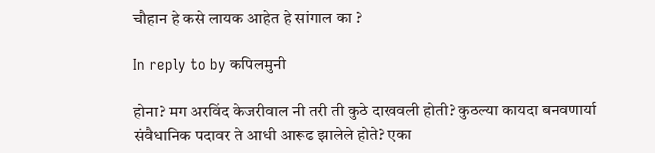चौहान हे कसे लायक आहेत हे सांगाल का ?

In reply to by कपिलमुनी

होना? मग अरविंद केजरीवाल नी तरी ती कुठे दाखवली होती? कुठल्या कायदा बनवणार्या संवैधानिक पदावर ते आधी आरूढ झालेले होते? एका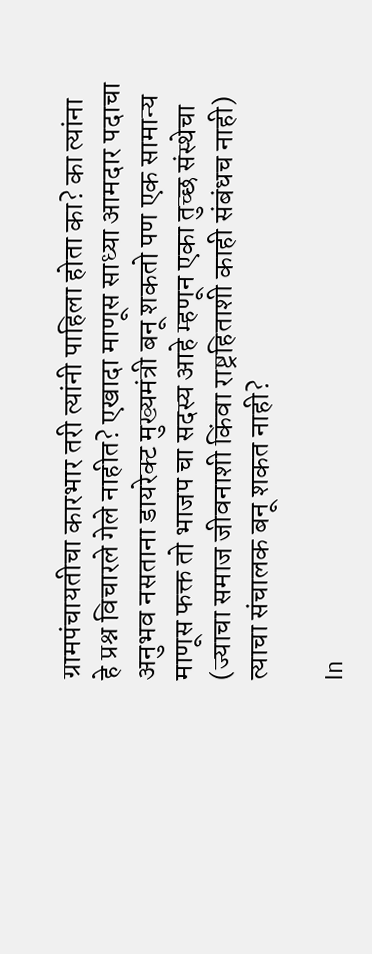ग्रामपंचायतीचा कारभार तरी त्यांनी पाहिला होता का? का त्यांना हे प्रश्न विचारले गेले नाहीत? एखादा माणूस साध्या आमदार पदाचा अनुभव नसताना डायरेक्ट मुख्यमंत्री बनू शकतो पण एक सामान्य माणूस फक्त तो भाजप चा सदस्य आहे म्हणून एका तुच्छ संस्थेचा (ज्याचा समाज जीवनाशी किंवा राष्ट्रहिताशी काही संबंधच नाही) त्याचा संचालक बनू शकत नाही?

In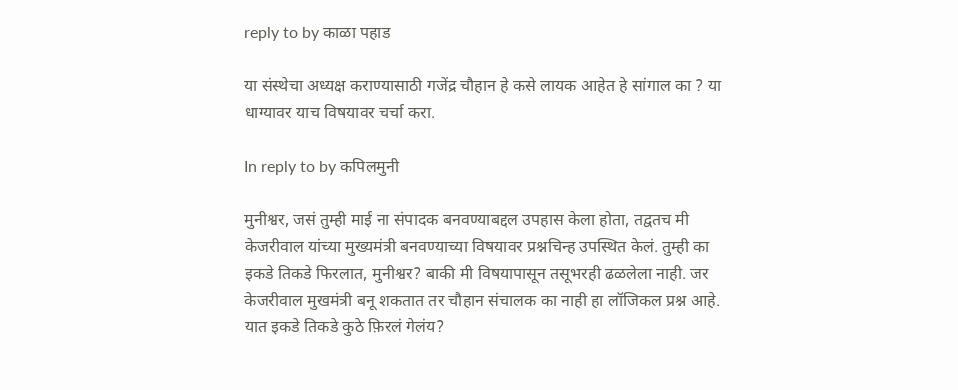reply to by काळा पहाड

या संस्थेचा अध्यक्ष कराण्यासाठी गजेंद्र चौहान हे कसे लायक आहेत हे सांगाल का ? या धाग्यावर याच विषयावर चर्चा करा.

In reply to by कपिलमुनी

मुनीश्वर, जसं तुम्ही माई ना संपादक बनवण्याबद्दल उपहास केला होता, तद्वतच मी केजरीवाल यांच्या मुख्यमंत्री बनवण्याच्या विषयावर प्रश्नचिन्ह उपस्थित केलं. तुम्ही का इकडे तिकडे फिरलात, मुनीश्वर? बाकी मी विषयापासून तसूभरही ढळलेला नाही. जर केजरीवाल मुखमंत्री बनू शकतात तर चौहान संचालक का नाही हा लॉजिकल प्रश्न आहे. यात इकडे तिकडे कुठे फ़िरलं गेलंय?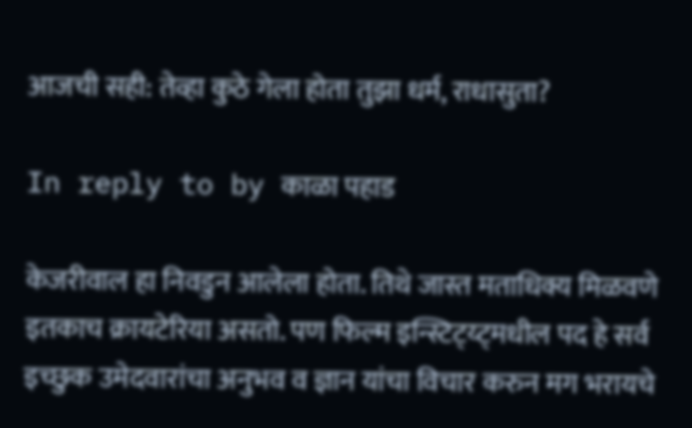आजची सही: तेव्हा कुठे गेला होता तुझा धर्म, राधासुता?

In reply to by काळा पहाड

केजरीवाल हा निवडुन आलेला होता. तिथे जास्त मताधिक्य मिळवणे इतकाच क्रायटेरिया असतो. पण फिल्म इन्स्टिट्य्ट्मधील पद हे सर्व इच्छुक उमेदवारांचा अनुभव व ज्ञान यांचा विचार करुन मग भरायचे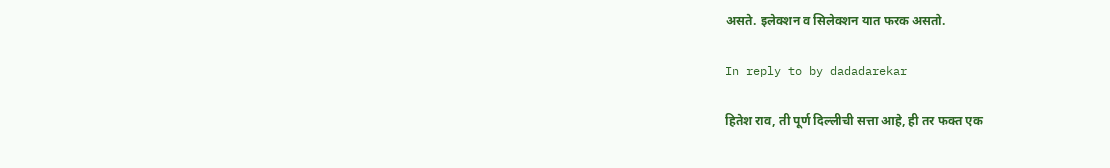असते. इलेक्शन व सिलेक्शन यात फरक असतो.

In reply to by dadadarekar

हितेश राव, ती पूर्ण दिल्लीची सत्ता आहे, ही तर फक्त एक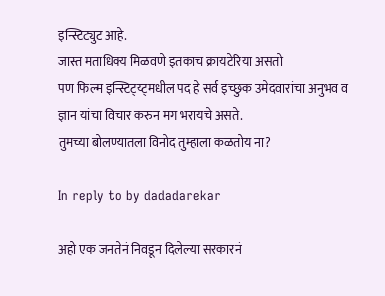इन्स्टिट्युट आहे.
जास्त मताधिक्य मिळवणे इतकाच क्रायटेरिया असतो
पण फिल्म इन्स्टिट्य्ट्मधील पद हे सर्व इच्छुक उमेदवारांचा अनुभव व ज्ञान यांचा विचार करुन मग भरायचे असते.
तुमच्या बोलण्यातला विनोद तुम्हाला कळतोय ना?

In reply to by dadadarekar

अहो एक जनतेनं निवडून दिलेल्या सरकारनं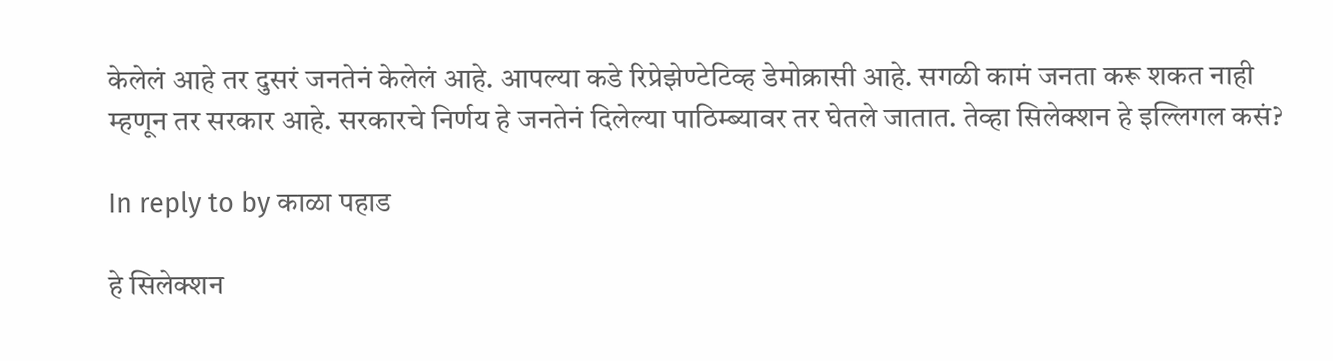केलेलं आहे तर दुसरं जनतेनं केलेलं आहे. आपल्या कडे रिप्रेझेण्टेटिव्ह डेमोक्रासी आहे. सगळी कामं जनता करू शकत नाही म्हणून तर सरकार आहे. सरकारचे निर्णय हे जनतेनं दिलेल्या पाठिम्ब्यावर तर घेतले जातात. तेव्हा सिलेक्शन हे इल्लिगल कसं?

In reply to by काळा पहाड

हे सिलेक्शन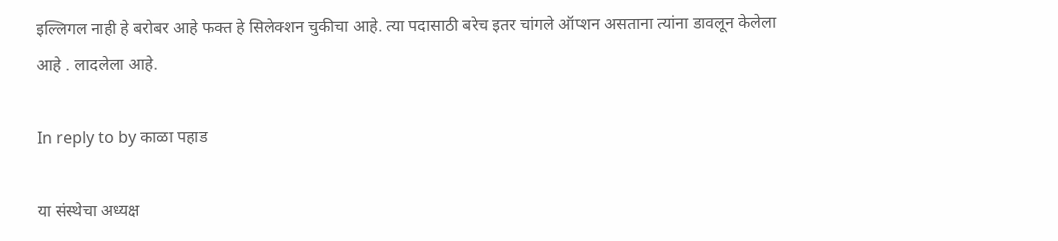इल्लिगल नाही हे बरोबर आहे फक्त हे सिलेक्शन चुकीचा आहे. त्या पदासाठी बरेच इतर चांगले ऑप्शन असताना त्यांना डावलून केलेला आहे . लादलेला आहे.

In reply to by काळा पहाड

या संस्थेचा अध्यक्ष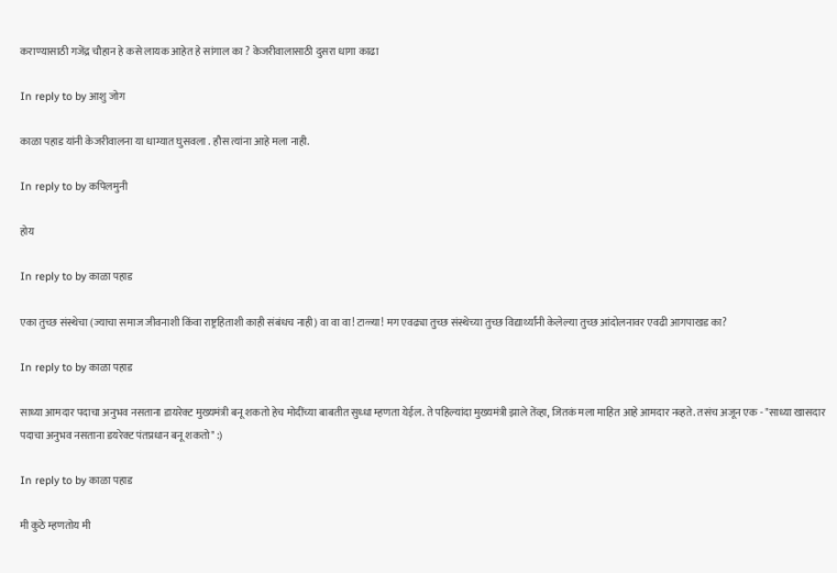कराण्यासाठी गजेंद्र चौहान हे कसे लायक आहेत हे सांगाल का ? केजरीवालासाठी दुसरा धागा काढा

In reply to by आशु जोग

काळा पहाड यांनी केजरीवालना या धाग्यात घुसवला . हौस त्यांना आहे मला नाही.

In reply to by कपिलमुनी

होय

In reply to by काळा पहाड

एका तुच्छ संस्थेचा (ज्याचा समाज जीवनाशी किंवा राष्ट्रहिताशी काही संबंधच नाही) वा वा वा! टाळ्या! मग एवढ्या तुच्छ संस्थेच्या तुच्छ विद्यार्थ्यांनी केलेल्या तुच्छ आंदोलनावर एवढी आगपाखड का?

In reply to by काळा पहाड

साध्या आमदार पदाचा अनुभव नसताना डायरेक्ट मुख्यमंत्री बनू शकतो हेच मोदींच्या बाबतीत सुध्धा म्हणता येईल. ते पहिल्यांदा मुख्यमंत्री झाले तेंव्हा, जितकं मला माहित आहे आमदार नव्हते. तसंच अजून एक - "साध्या खासदार पदाचा अनुभव नसताना डयरेक्ट पंतप्रधान बनू शकतो" :)

In reply to by काळा पहाड

मी कुठे म्हणतोय मी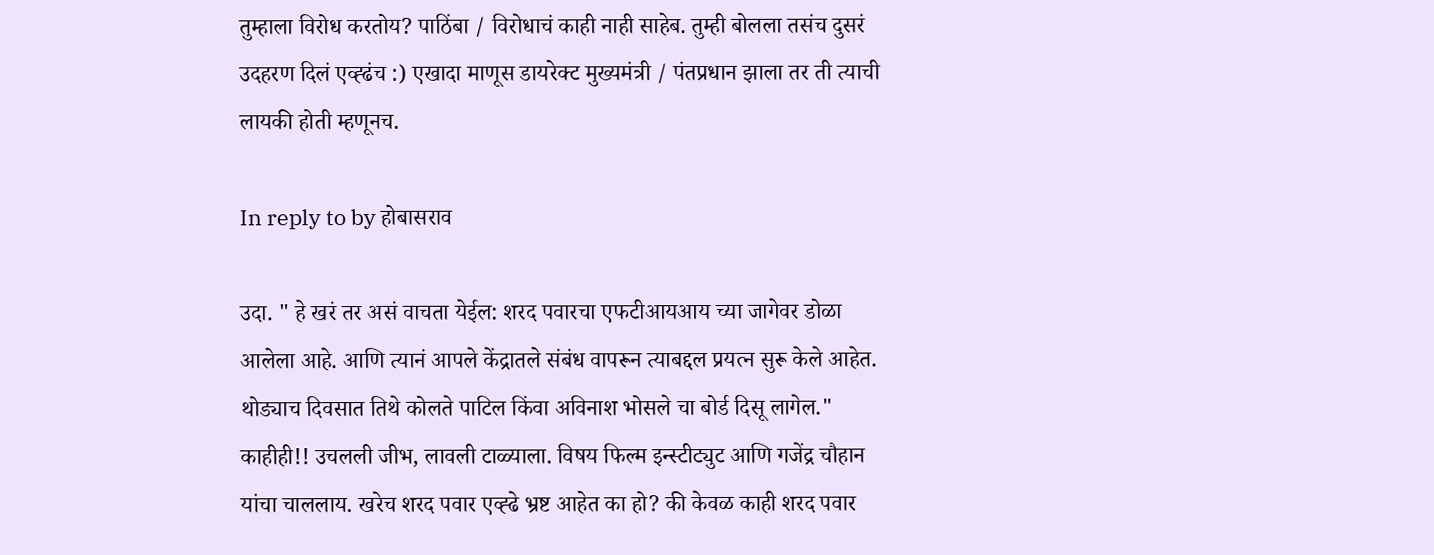तुम्हाला विरोध करतोय? पाठिंबा / विरोधाचं काही नाही साहेब. तुम्ही बोलला तसंच दुसरं उदहरण दिलं एव्ह्ढंच :) एखादा माणूस डायरेक्ट मुख्यमंत्री / पंतप्रधान झाला तर ती त्याची लायकी होती म्हणूनच.

In reply to by होबासराव

उदा. " हे खरं तर असं वाचता येईल: शरद पवारचा एफटीआयआय च्या जागेवर डोळा आलेला आहे. आणि त्यानं आपले केंद्रातले संबंध वापरून त्याबद्दल प्रयत्न सुरू केले आहेत. थोड्याच दिवसात तिथे कोलते पाटिल किंवा अविनाश भोसले चा बोर्ड दिसू लागेल." काहीही!! उचलली जीभ, लावली टाळ्याला. विषय फिल्म इन्स्टीट्युट आणि गजेंद्र चौहान यांचा चाललाय. खरेच शरद पवार एव्ह्ढे भ्रष्ट आहेत का हो? की केवळ काही शरद पवार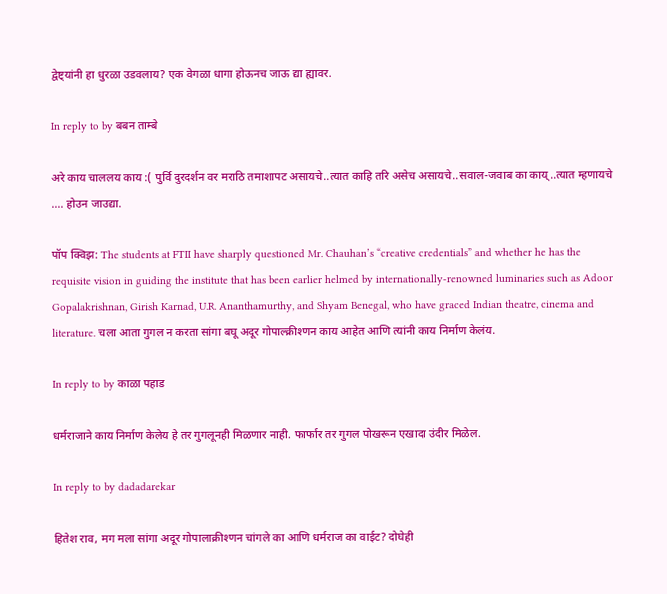द्वेष्ट्यांनी हा धुरळा उडवलाय? एक वेगळा धागा होऊनच जाऊ द्या ह्यावर.

In reply to by बबन ताम्बे

अरे काय चाललय काय :( पुर्वि दुरदर्शन वर मराठि तमाशापट असायचे..त्यात काहि तरि असेच असायचे..सवाल-जवाब का काय्..त्यात म्हणायचे .... होउन जाउद्या.

पॉप क्विझ: The students at FTII have sharply questioned Mr. Chauhan’s “creative credentials” and whether he has the requisite vision in guiding the institute that has been earlier helmed by internationally-renowned luminaries such as Adoor Gopalakrishnan, Girish Karnad, U.R. Ananthamurthy, and Shyam Benegal, who have graced Indian theatre, cinema and literature. चला आता गुगल न करता सांगा बघू अदूर गोपाल्क्रीश्णन काय आहेत आणि त्यांनी काय निर्माण केलंय.

In reply to by काळा पहाड

धर्मराजाने काय निर्माण केलेय हे तर गुगलूनही मिळणार नाही. फार्फार तर गुगल पोखरून एखादा उंदीर मिळेल.

In reply to by dadadarekar

हितेश राव, मग मला सांगा अदूर गोपालाक्रीश्णन चांगले का आणि धर्मराज का वाईट? दोघेही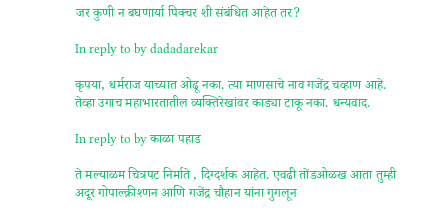जर कुणी न बघणार्या पिक्चर शी संबंधित आहेत तर?

In reply to by dadadarekar

कृपया, धर्मराज याच्यात ओढू नका. त्या माणसाचे नाव गजेंद्र चव्हाण आहे. तेव्हा उगाच महाभारतातील व्यक्तिरेखांवर काड्या टाकू नका. धन्यवाद.

In reply to by काळा पहाड

ते मल्याळम चित्रपट निर्माते , दिग्दर्शक आहेत. एवढी तोंडओळख आता तुम्ही अदूर गोपाल्क्रीश्णन आणि गजेंद्र चौहान यांना गुगलून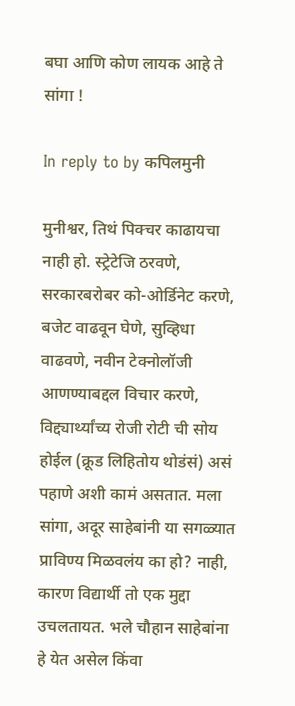बघा आणि कोण लायक आहे ते सांगा !

In reply to by कपिलमुनी

मुनीश्वर, तिथं पिक्चर काढायचा नाही हो. स्ट्रेटेजि ठरवणे, सरकारबरोबर को-ओर्डिनेट करणे, बजेट वाढवून घेणे, सुव्हिधा वाढवणे, नवीन टेक्नोलॉजी आणण्याबद्दल विचार करणे, विद्द्यार्थ्यांच्य रोजी रोटी ची सोय होईल (क्रूड लिहितोय थोडंसं) असं पहाणे अशी कामं असतात. मला सांगा, अदूर साहेबांनी या सगळ्यात प्राविण्य मिळवलंय का हो? नाही, कारण विद्यार्थी तो एक मुद्दा उचलतायत. भले चौहान साहेबांना हे येत असेल किंवा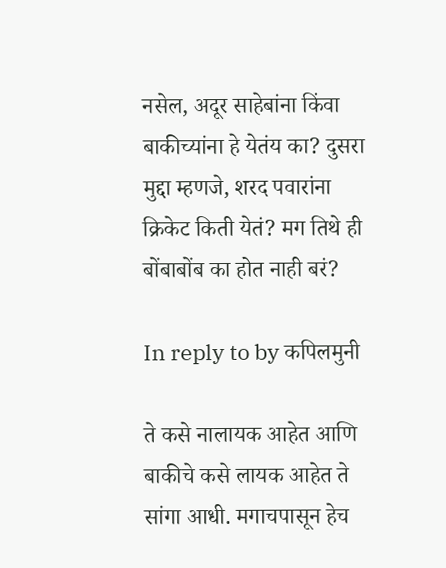नसेल, अदूर साहेबांना किंवा बाकीच्यांना हे येतंय का? दुसरा मुद्दा म्हणजे, शरद पवारांना क्रिकेट किती येतं? मग तिथे ही बोंबाबोंब का होत नाही बरं?

In reply to by कपिलमुनी

ते कसे नालायक आहेत आणि बाकीचे कसे लायक आहेत ते सांगा आधी. मगाचपासून हेच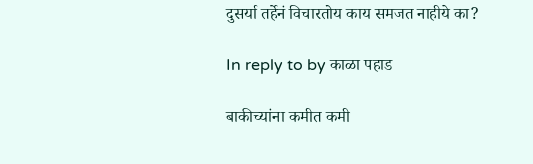दुसर्या तर्हेनं विचारतोय काय समजत नाहीये का?

In reply to by काळा पहाड

बाकीच्यांना कमीत कमी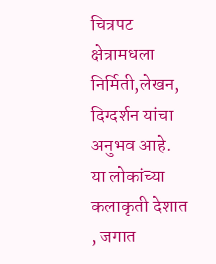चित्रपट क्षेत्रामधला निर्मिती,लेखन, दिग्दर्शन यांचा अनुभव आहे. या लोकांच्या कलाकृती देशात , जगात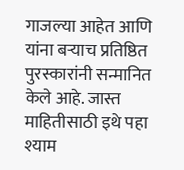गाजल्या आहेत आणि यांना बर्‍याच प्रतिष्ठित पुरस्कारांनी सन्मानित केले आहे. जास्त माहितीसाठी इथे पहा श्याम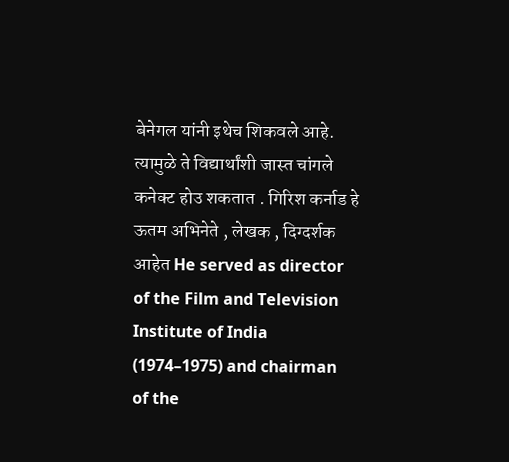बेनेगल यांनी इथेच शिकवले आहे. त्यामुळे ते विद्यार्थांशी जास्त चांगले कनेक्ट होउ शकतात . गिरिश कर्नाड हे ऊतम अभिनेते , लेखक , दिग्दर्शक आहेत He served as director of the Film and Television Institute of India (1974–1975) and chairman of the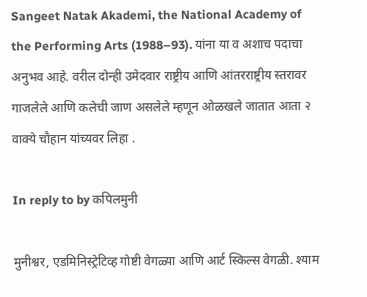Sangeet Natak Akademi, the National Academy of the Performing Arts (1988–93). यांना या व अशाच पदाचा अनुभव आहे. वरील दोन्ही उमेदवार राष्ट्रीय आणि आंतरराष्ट्रीय स्तरावर गाजलेले आणि कलेची जाण असलेले म्हणून ओळखले जातात आता २ वाक्ये चौहान यांच्यवर लिहा .

In reply to by कपिलमुनी

मुनीश्वर, एडमिनिस्ट्रेटिव्ह गोष्टी वेगळ्या आणि आर्ट स्किल्स वेगळी. श्याम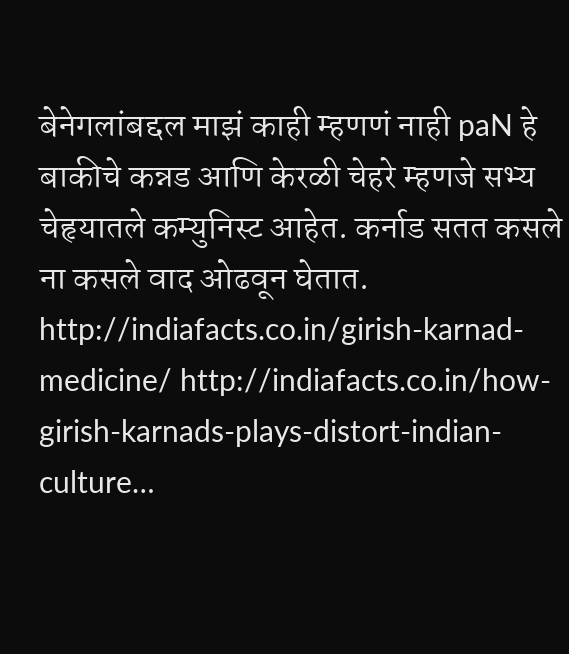बेनेगलांबद्दल माझं काही म्हणणं नाही paN हे बाकीचे कन्नड आणि केरळी चेहरे म्हणजे सभ्य चेहृयातले कम्युनिस्ट आहेत. कर्नाड सतत कसले ना कसले वाद ओढवून घेतात. http://indiafacts.co.in/girish-karnad-medicine/ http://indiafacts.co.in/how-girish-karnads-plays-distort-indian-culture…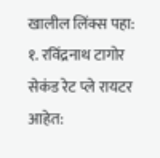खालील लिंक्स पहा: १. रविंद्रनाथ टागोर सेकंड रेट प्ले रायटर आहेत: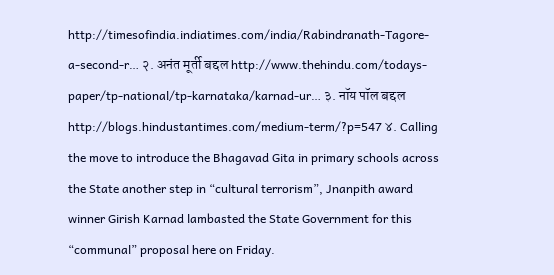http://timesofindia.indiatimes.com/india/Rabindranath-Tagore-a-second-r… २. अनंत मूर्ती बद्दल http://www.thehindu.com/todays-paper/tp-national/tp-karnataka/karnad-ur… ३. नॉय पॉल बद्दल http://blogs.hindustantimes.com/medium-term/?p=547 ४. Calling the move to introduce the Bhagavad Gita in primary schools across the State another step in “cultural terrorism”, Jnanpith award winner Girish Karnad lambasted the State Government for this “communal” proposal here on Friday.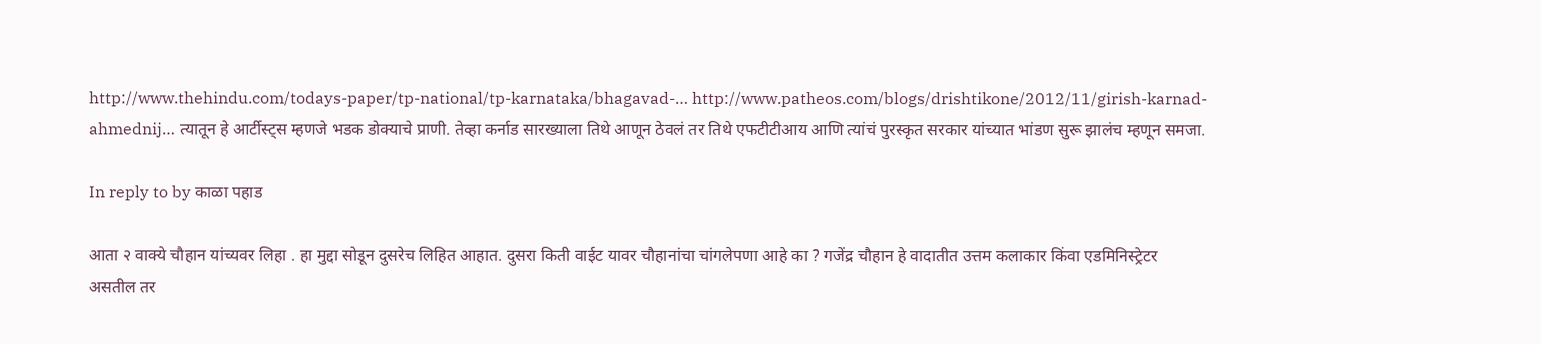http://www.thehindu.com/todays-paper/tp-national/tp-karnataka/bhagavad-… http://www.patheos.com/blogs/drishtikone/2012/11/girish-karnad-ahmednij… त्यातून हे आर्टीस्ट्स म्हणजे भडक डोक्याचे प्राणी. तेव्हा कर्नाड सारख्याला तिथे आणून ठेवलं तर तिथे एफटीटीआय आणि त्यांचं पुरस्कृत सरकार यांच्यात भांडण सुरू झालंच म्हणून समजा.

In reply to by काळा पहाड

आता २ वाक्ये चौहान यांच्यवर लिहा . हा मुद्दा सोडून दुसरेच लिहित आहात. दुसरा किती वाईट यावर चौहानांचा चांगलेपणा आहे का ? गजेंद्र चौहान हे वादातीत उत्तम कलाकार किंवा एडमिनिस्ट्रेटर असतील तर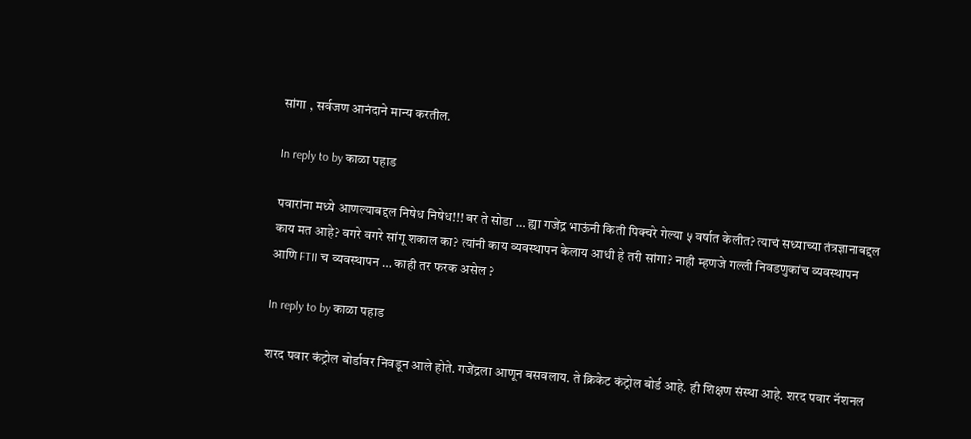सांगा , सर्वजण आनंदाने मान्य करतील.

In reply to by काळा पहाड

पवारांना मध्ये आणल्याबद्दल निषेध निषेध!!! बर ते सोडा … ह्या गजेंद्र भाऊंनी किती पिक्चरे गेल्या ५ वर्षात केलीत? त्याचं सध्याच्या तंत्रज्ञानाबद्दल काय मत आहे? वगरे वगरे सांगू शकाल का? त्यांनी काय व्यवस्थापन केलाय आधी हे तरी सांगा? नाही म्हणजे गल्ली निवडणुकांच व्यवस्थापन आणि FTII च व्यवस्थापन … काही तर फरक असेल ?

In reply to by काळा पहाड

शरद पवार कंट्रोल बोर्डावर निवडून आले होते. गजेंद्रला आणून बसवलाय. ते क्रिकेट कंट्रोल बोर्ड आहे. ही शिक्षण संस्था आहे. शरद पवार नॅशनल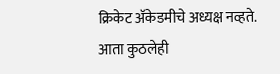क्रिकेट अ‍ॅकेडमीचे अध्यक्ष नव्हते. आता कुठलेही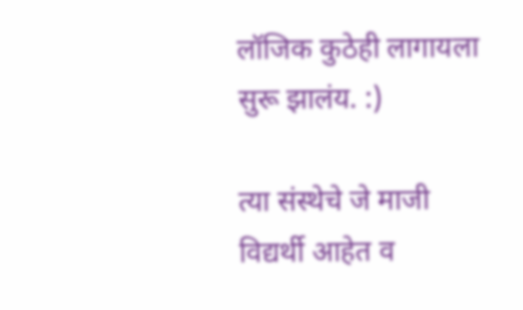लॉजिक कुठेही लागायला सुरू झालंय. :)

त्या संस्थेचे जे माजी विद्यर्थी आहेत व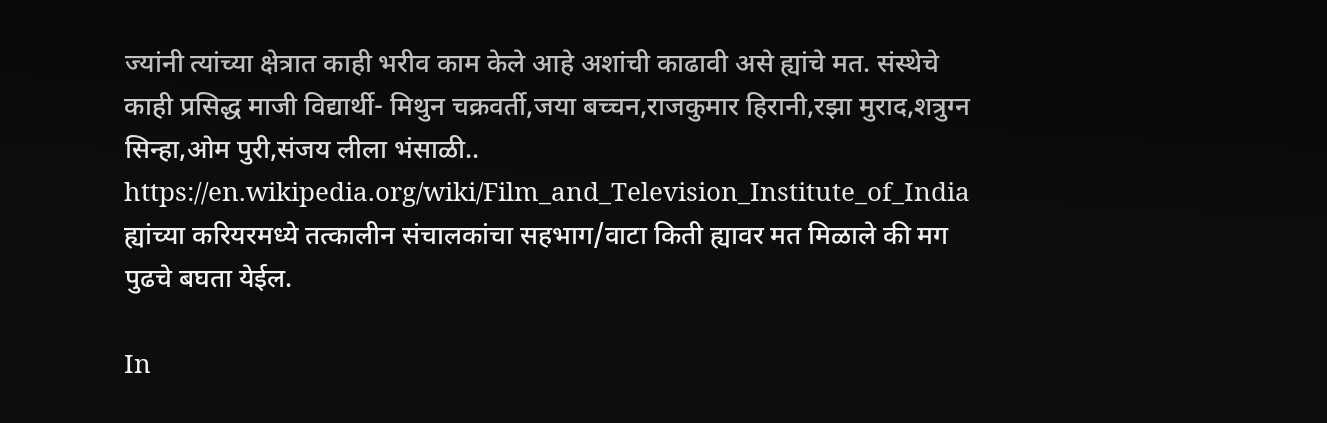ज्यांनी त्यांच्या क्षेत्रात काही भरीव काम केले आहे अशांची काढावी असे ह्यांचे मत. संस्थेचे काही प्रसिद्ध माजी विद्यार्थी- मिथुन चक्रवर्ती,जया बच्चन,राजकुमार हिरानी,रझा मुराद,शत्रुग्न सिन्हा,ओम पुरी,संजय लीला भंसाळी.. https://en.wikipedia.org/wiki/Film_and_Television_Institute_of_India ह्यांच्या करियरमध्ये तत्कालीन संचालकांचा सहभाग/वाटा किती ह्यावर मत मिळाले की मग पुढचे बघता येईल.

In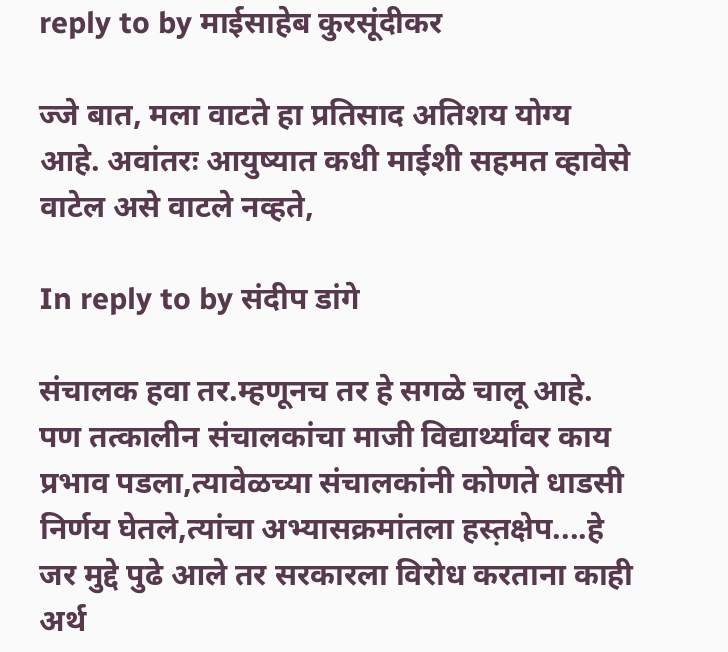reply to by माईसाहेब कुरसूंदीकर

ज्जे बात, मला वाटते हा प्रतिसाद अतिशय योग्य आहे. अवांतरः आयुष्यात कधी माईशी सहमत व्हावेसे वाटेल असे वाटले नव्हते,

In reply to by संदीप डांगे

संचालक हवा तर.म्हणूनच तर हे सगळे चालू आहे. पण तत्कालीन संचालकांचा माजी विद्यार्थ्यांवर काय प्रभाव पडला,त्यावेळच्या संचालकांनी कोणते धाडसी निर्णय घेतले,त्यांचा अभ्यासक्रमांतला हस्त़क्षेप....हे जर मुद्दे पुढे आले तर सरकारला विरोध करताना काही अर्थ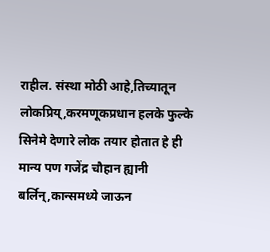राहील. संस्था मोठी आहे,तिच्यातून लोकप्रिय्,करमणूकप्रधान हलके फुल्के सिनेमे देणारे लोक तयार होतात हे ही मान्य पण गजेंद्र चौहान ह्यानी बर्लिन्,कान्समध्ये जाऊन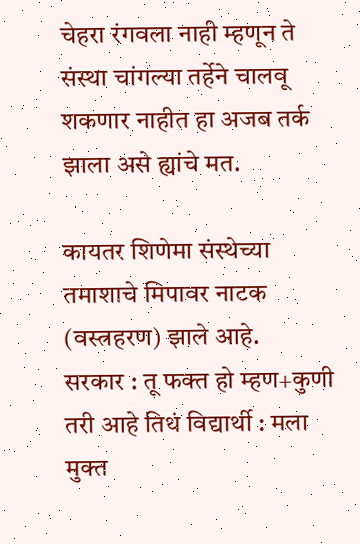चेहरा रंगवला नाही म्हणून ते संस्था चांगल्या तर्हेने चालवू शकणार नाहीत हा अजब तर्क झाला असे ह्यांचे मत.

कायतर शिणेमा संस्थेच्या तमाशाचे मिपावर नाटक (वस्त्रहरण) झाले आहे.
सरकार : तू फक्त हो म्हण+कुणी तरी आहे तिथं विद्यार्थी : मला मुक्त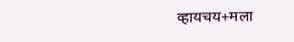व्हायचय+मला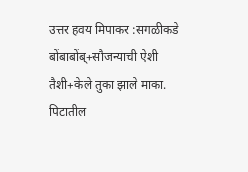उत्तर हवय मिपाकर :सगळीकडे बोंबाबोंब्+सौजन्याची ऐशी तैशी+केले तुका झाले माका.
पिटातील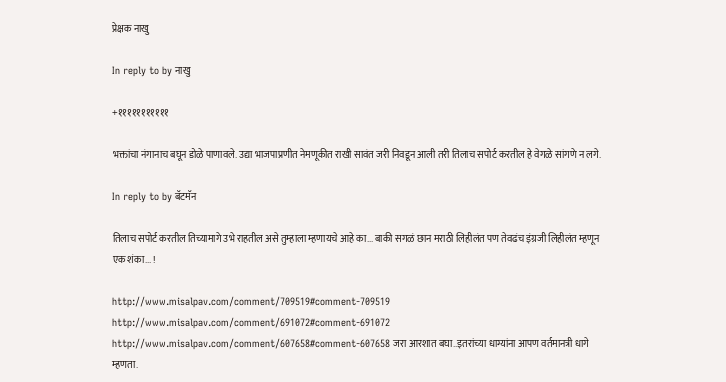प्रेक्षक नाखु

In reply to by नाखु

+१११११११११११

भक्तांचा नंगानाच बघून डोळे पाणावले. उद्या भाजपाप्रणीत नेमणूकीत राखी सावंत जरी निवडून आली तरी तिलाच सपोर्ट करतील हे वेगळे सांगणे न लगे.

In reply to by बॅटमॅन

तिलाच सपोर्ट करतील तिच्यामागे उभे राहतील असे तुम्हाला म्हणायचे आहे का... बाकी सगळं छान मराठी लिहीलंत पण तेवढंच इंग्रजी लिहीलंत म्हणून एक शंका... !

http://www.misalpav.com/comment/709519#comment-709519 http://www.misalpav.com/comment/691072#comment-691072 http://www.misalpav.com/comment/607658#comment-607658 जरा आरशात बघा..इतरांच्या धाग्यांना आपण वर्तमानत्री धागे म्हणता.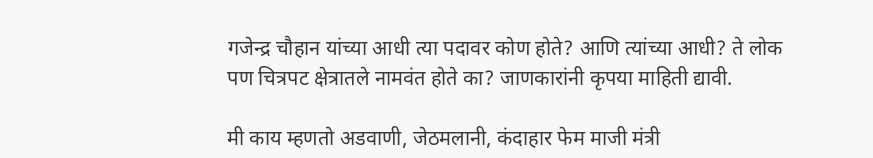गजेन्द्र चौहान यांच्या आधी त्या पदावर कोण होते? आणि त्यांच्या आधी? ते लोक पण चित्रपट क्षेत्रातले नामवंत होते का? जाणकारांनी कृपया माहिती द्यावी.

मी काय म्हणतो अडवाणी, जेठमलानी, कंदाहार फेम माजी मंत्री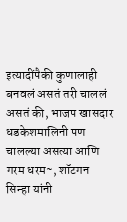इत्यादींपैकी कुणालाही बनवलं असतं तरी चाललं असतं की, भाजप खासदार धडकेशमालिनी पण चालल्या असत्या आणि गरम धरम~, शॉटगन सिन्हा यांनी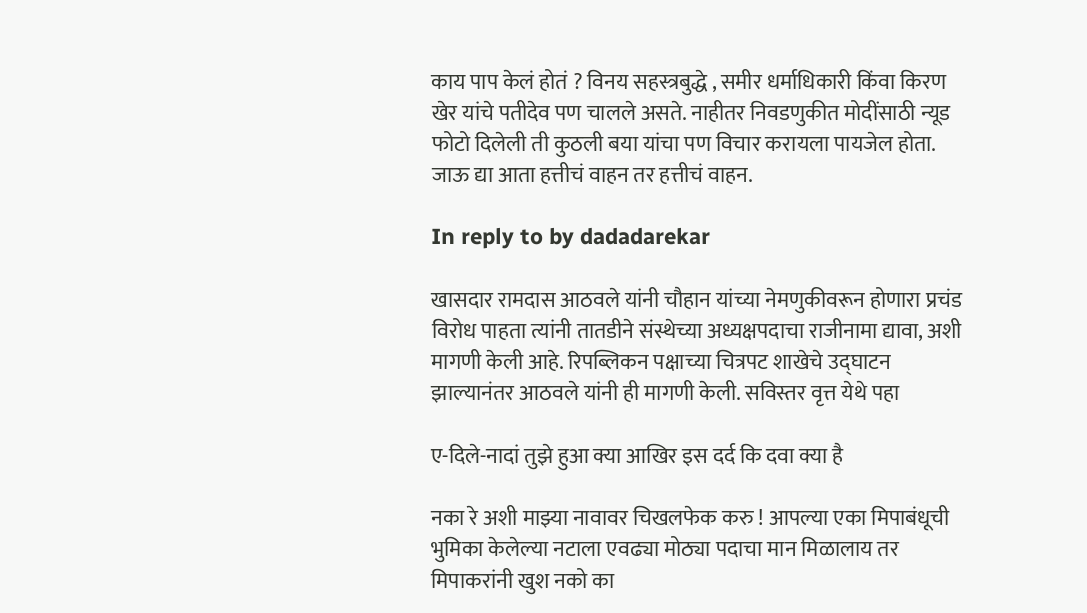काय पाप केलं होतं ? विनय सहस्त्रबुद्धे , समीर धर्माधिकारी किंवा किरण खेर यांचे पतीदेव पण चालले असते. नाहीतर निवडणुकीत मोदींसाठी न्यूड फोटो दिलेली ती कुठली बया यांचा पण विचार करायला पायजेल होता. जाऊ द्या आता हत्तीचं वाहन तर हत्तीचं वाहन.

In reply to by dadadarekar

खासदार रामदास आठवले यांनी चौहान यांच्या नेमणुकीवरून होणारा प्रचंड विरोध पाहता त्यांनी तातडीने संस्थेच्या अध्यक्षपदाचा राजीनामा द्यावा, अशी मागणी केली आहे. रिपब्लिकन पक्षाच्या चित्रपट शाखेचे उद्घाटन झाल्यानंतर आठवले यांनी ही मागणी केली. सविस्तर वृत्त येथे पहा

ए-दिले-नादां तुझे हुआ क्या आखिर इस दर्द कि दवा क्या है

नका रे अशी माझ्या नावावर चिखलफेक करु ! आपल्या एका मिपाबंधूची भुमिका केलेल्या नटाला एवढ्या मोठ्या पदाचा मान मिळालाय तर मिपाकरांनी खुश नको का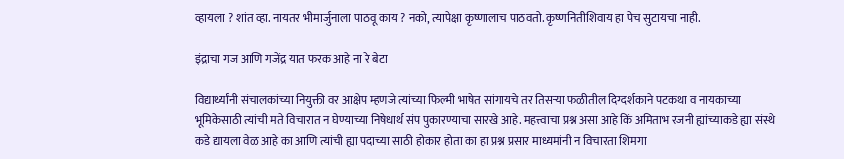व्हायला ? शांत व्हा. नायतर भीमार्जुनाला पाठवू काय ? नको, त्यापेक्षा कृष्णालाच पाठवतो. कृष्णनितीशिवाय हा पेच सुटायचा नाही.

इंद्राचा गज आणि गजेंद्र यात फरक आहे ना रे बेटा

विद्यार्थ्यांनी संचालकांच्या नियुक्ती वर आक्षेप म्हणजे त्यांच्या फिल्मी भाषेत सांगायचे तर तिसर्‍या फळीतील दिग्दर्शकाने पटकथा व नायकाच्या भूमिकेसाठी त्यांची मते विचारात न घेण्याच्या निषेधार्थ संप पुकारण्याचा सारखे आहे. महत्त्वाचा प्रश्न असा आहे किं अमिताभ रजनी ह्यांच्याकडे ह्या संस्थे कडे द्यायला वेळ आहे का आणि त्यांची ह्या पदाच्या साठी होकार होता का हा प्रश्न प्रसार माध्यमांनी न विचारता शिमगा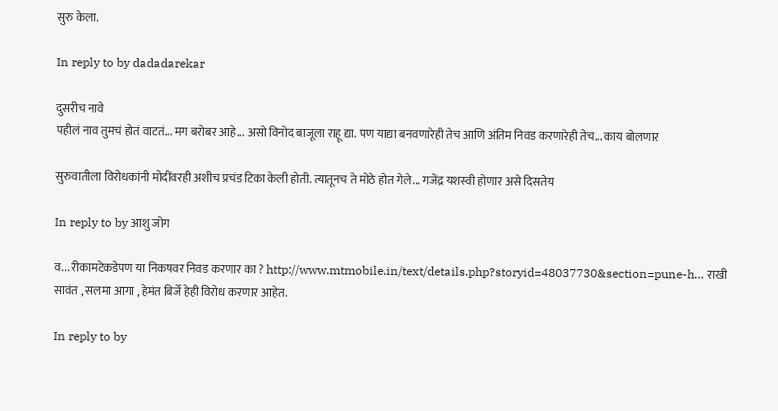सुरु केला.

In reply to by dadadarekar

दुसरीच नावे
पहीलं नाव तुमचं होतं वाटतं... मग बरोबर आहे... असो विनोद बाजूला राहू द्या. पण याद्या बनवणारेही तेच आणि अंतिम निवड करणारेही तेच... काय बोलणार

सुरुवातीला विरोधकांनी मोदींवरही अशीच प्रचंड टिका केली होती. त्यातूनच ते मोठे होत गेले... गजेंद्र यशस्वी होणार असे दिसतेय

In reply to by आशु जोग

व... रीकामटेकडेपण या निकषवर निवड करणार का ? http://www.mtmobile.in/text/details.php?storyid=48037730&section=pune-h… राखी सावंत , सलमा आगा , हेमंत बिर्जे हेही विरोध करणार आहेत.

In reply to by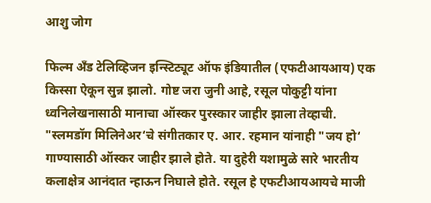आशु जोग

फिल्म अँड टेलिव्हिजन इन्स्टिट्यूट ऑफ इंडियातील (एफटीआयआय) एक किस्सा ऐकून सुन्न झालो. गोष्ट जरा जुनी आहे, रसूल पोकुट्टी यांना ध्वनिलेखनासाठी मानाचा ऑस्कर पुरस्कार जाहीर झाला तेव्हाची. "स्लमडॉग मिलिनेअर‘चे संगीतकार ए. आर. रहमान यांनाही "जय हो‘ गाण्यासाठी ऑस्कर जाहीर झाले होते. या दुहेरी यशामुळे सारे भारतीय कलाक्षेत्र आनंदात न्हाऊन निघाले होते. रसूल हे एफटीआयआयचे माजी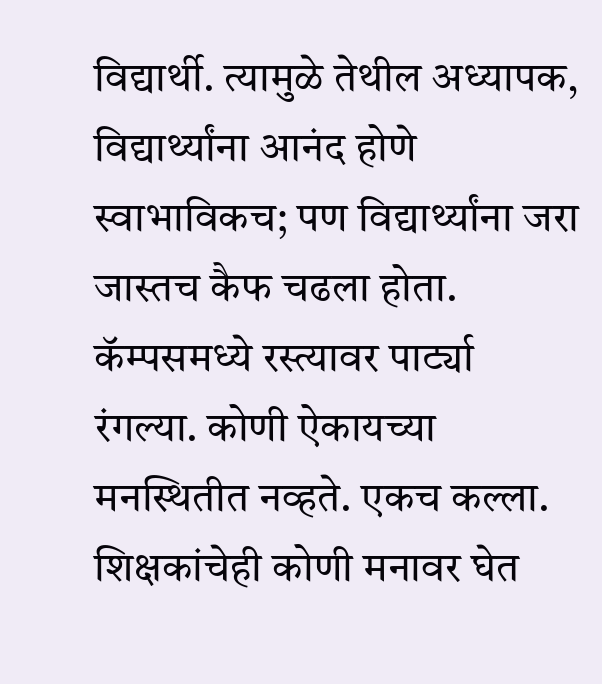विद्यार्थी. त्यामुळे तेथील अध्यापक, विद्यार्थ्यांना आनंद होणे स्वाभाविकच; पण विद्यार्थ्यांना जरा जास्तच कैफ चढला होता. कॅम्पसमध्ये रस्त्यावर पार्ट्या रंगल्या. कोणी ऐकायच्या मनस्थितीत नव्हते. एकच कल्ला. शिक्षकांचेही कोणी मनावर घेत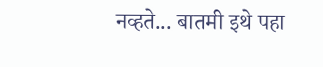नव्हते... बातमी इथे पहा